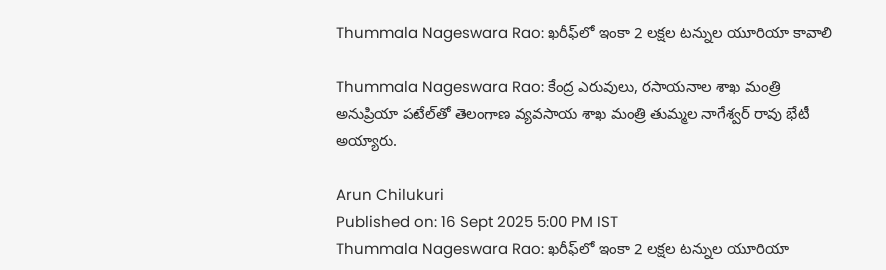Thummala Nageswara Rao: ఖరీఫ్‌లో ఇంకా 2 లక్షల టన్నుల యూరియా కావాలి

Thummala Nageswara Rao: కేంద్ర ఎరువులు, రసాయనాల శాఖ మంత్రి అనుప్రియా పటేల్‌తో తెలంగాణ వ్యవసాయ శాఖ మంత్రి తుమ్మల నాగేశ్వర్ రావు భేటీ అయ్యారు.

Arun Chilukuri
Published on: 16 Sept 2025 5:00 PM IST
Thummala Nageswara Rao: ఖరీఫ్‌లో ఇంకా 2 లక్షల టన్నుల యూరియా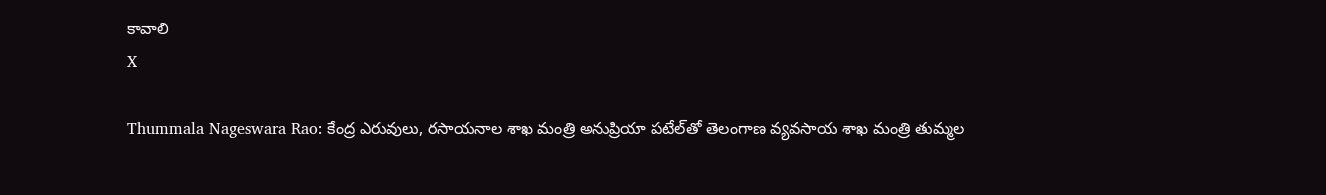కావాలి
X

Thummala Nageswara Rao: కేంద్ర ఎరువులు, రసాయనాల శాఖ మంత్రి అనుప్రియా పటేల్‌తో తెలంగాణ వ్యవసాయ శాఖ మంత్రి తుమ్మల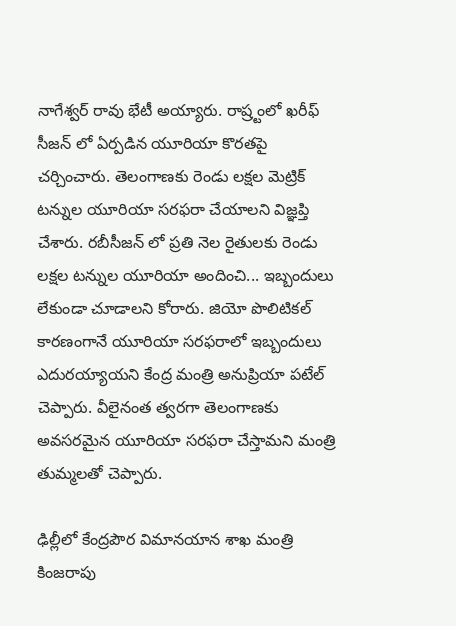నాగేశ్వర్ రావు భేటీ అయ్యారు. రాష్ర్టంలో ఖరీఫ్ సీజన్ లో ఏర్పడిన యూరియా కొరతపై చర్చించారు. తెలంగాణకు రెండు లక్షల మెట్రిక్ టన్నుల యూరియా సరఫరా చేయాలని విజ్ఞప్తి చేశారు. రబీసీజన్ లో ప్రతి నెల రైతులకు రెండు లక్షల టన్నుల యూరియా అందించి... ఇబ్బందులు లేకుండా చూడాలని కోరారు. జియో పొలిటికల్ కారణంగానే యూరియా సరఫరాలో ఇబ్బందులు ఎదురయ్యాయని కేంద్ర మంత్రి అనుప్రియా పటేల్ చెప్పారు. వీలైనంత త్వరగా తెలంగాణకు అవసరమైన యూరియా సరఫరా చేస్తామని మంత్రి తుమ్మలతో చెప్పారు.

ఢిల్లీలో కేంద్రపౌర విమానయాన శాఖ మంత్రి కింజరాపు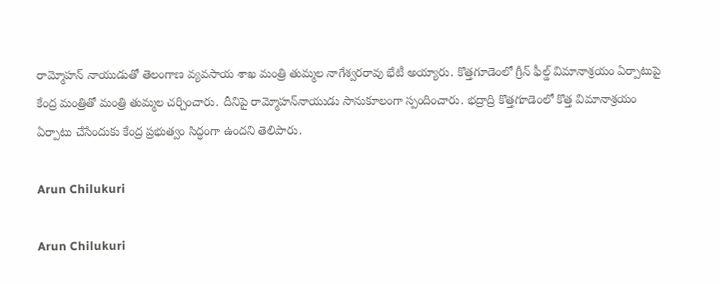రామ్మోహన్ నాయుడుతో తెలంగాణ వ్యవసాయ శాఖ మంత్రి తుమ్మల నాగేశ్వరరావు భేటీ అయ్యారు. కొత్తగూడెంలో గ్రీన్ ఫీల్డ్ విమానాశ్రయం ఏర్పాటుపై కేంద్ర మంత్రితో మంత్రి తుమ్మల చర్చించారు. దీనిపై రామ్మోహన్‌నాయుడు సానుకూలంగా స్పందించారు. భద్రాద్రి కొత్తగూడెంలో కొత్త విమానాశ్రయం ఏర్పాటు చేసేందుకు కేంద్ర ప్రభుత్వం సిద్ధంగా ఉందని తెలిపారు.

Arun Chilukuri

Arun Chilukuri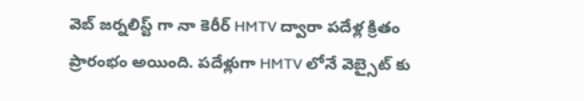వెబ్ జర్నలిస్ట్ గా నా కెరీర్ HMTV ద్వారా పదేళ్ల క్రితం ప్రారంభం అయింది. పదేళ్లుగా HMTV లోనే వెబ్సైట్ కు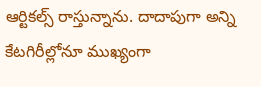ఆర్టికల్స్ రాస్తున్నాను. దాదాపుగా అన్ని కేటగిరీల్లోనూ ముఖ్యంగా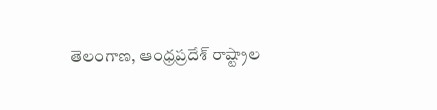తెలంగాణ, ఆంధ్రప్రదేశ్ రాష్ట్రాల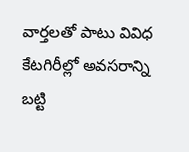వార్తలతో పాటు వివిధ కేటగిరీల్లో అవసరాన్ని బట్టి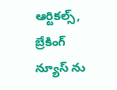ఆర్టికల్స్, బ్రేకింగ్ న్యూస్ ను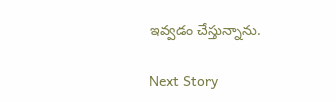ఇవ్వడం చేస్తున్నాను.

Next Story